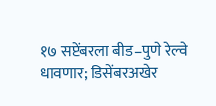१७ सप्टेंबरला बीड–पुणे रेल्वे धावणार; डिसेंबरअखेर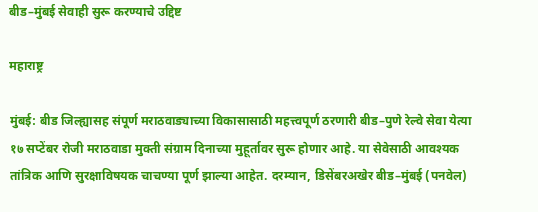बीड–मुंबई सेवाही सुरू करण्याचे उद्दिष्ट

महाराष्ट्र

मुंबई: बीड जिल्ह्यासह संपूर्ण मराठवाड्याच्या विकासासाठी महत्त्वपूर्ण ठरणारी बीड–पुणे रेल्वे सेवा येत्या १७ सप्टेंबर रोजी मराठवाडा मुक्ती संग्राम दिनाच्या मुहूर्तावर सुरू होणार आहे. या सेवेसाठी आवश्यक तांत्रिक आणि सुरक्षाविषयक चाचण्या पूर्ण झाल्या आहेत. दरम्यान, डिसेंबरअखेर बीड–मुंबई (पनवेल)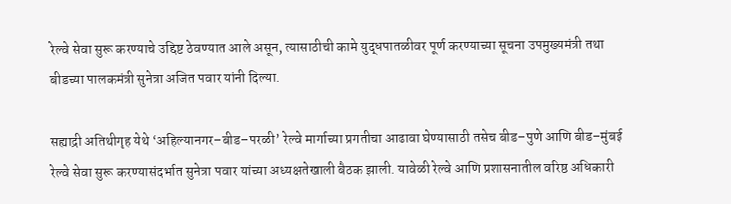रेल्वे सेवा सुरू करण्याचे उद्दिष्ट ठेवण्यात आले असून, त्यासाठीची कामे युद्धपातळीवर पूर्ण करण्याच्या सूचना उपमुख्यमंत्री तथा बीडच्या पालकमंत्री सुनेत्रा अजित पवार यांनी दिल्या.

सह्याद्री अतिथीगृह येथे ‘अहिल्यानगर–बीड–परळी’ रेल्वे मार्गाच्या प्रगतीचा आढावा घेण्यासाठी तसेच बीड–पुणे आणि बीड–मुंबई रेल्वे सेवा सुरू करण्यासंदर्भात सुनेत्रा पवार यांच्या अध्यक्षतेखाली बैठक झाली. यावेळी रेल्वे आणि प्रशासनातील वरिष्ठ अधिकारी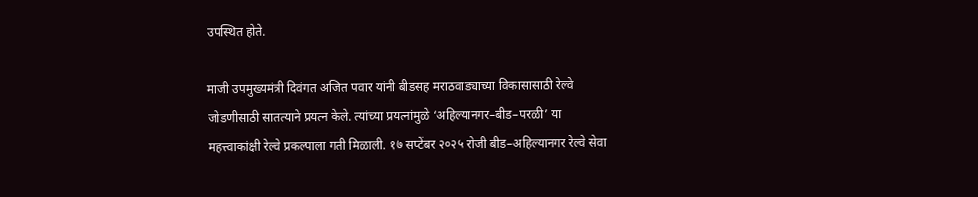उपस्थित होते.

माजी उपमुख्यमंत्री दिवंगत अजित पवार यांनी बीडसह मराठवाड्याच्या विकासासाठी रेल्वे जोडणीसाठी सातत्याने प्रयत्न केले. त्यांच्या प्रयत्नांमुळे ‘अहिल्यानगर–बीड–परळी’ या महत्त्वाकांक्षी रेल्वे प्रकल्पाला गती मिळाली. १७ सप्टेंबर २०२५ रोजी बीड–अहिल्यानगर रेल्वे सेवा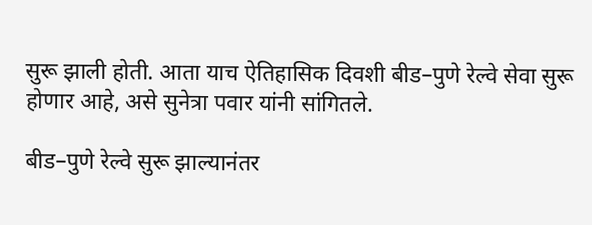सुरू झाली होती. आता याच ऐतिहासिक दिवशी बीड–पुणे रेल्वे सेवा सुरू होणार आहे, असे सुनेत्रा पवार यांनी सांगितले.

बीड–पुणे रेल्वे सुरू झाल्यानंतर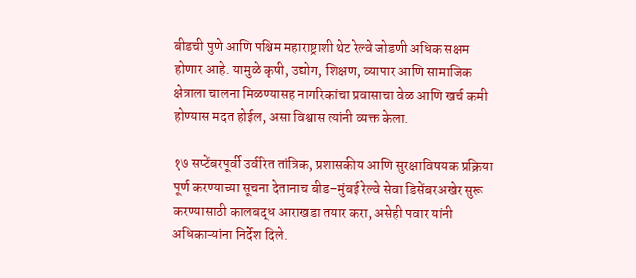बीडची पुणे आणि पश्चिम महाराष्ट्राशी थेट रेल्वे जोडणी अधिक सक्षम होणार आहे. यामुळे कृषी, उद्योग, शिक्षण, व्यापार आणि सामाजिक क्षेत्राला चालना मिळण्यासह नागरिकांचा प्रवासाचा वेळ आणि खर्च कमी होण्यास मदत होईल, असा विश्वास त्यांनी व्यक्त केला.

१७ सप्टेंबरपूर्वी उर्वरित तांत्रिक, प्रशासकीय आणि सुरक्षाविषयक प्रक्रिया पूर्ण करण्याच्या सूचना देतानाच बीड–मुंबई रेल्वे सेवा डिसेंबरअखेर सुरू करण्यासाठी कालबद्ध आराखडा तयार करा, असेही पवार यांनी अधिकाऱ्यांना निर्देश दिले.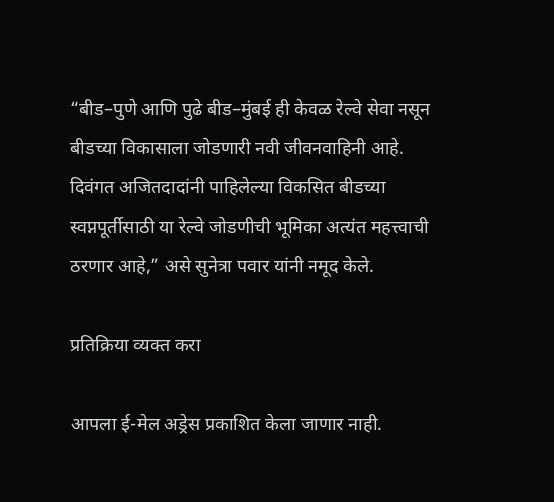“बीड–पुणे आणि पुढे बीड–मुंबई ही केवळ रेल्वे सेवा नसून बीडच्या विकासाला जोडणारी नवी जीवनवाहिनी आहे. दिवंगत अजितदादांनी पाहिलेल्या विकसित बीडच्या स्वप्नपूर्तीसाठी या रेल्वे जोडणीची भूमिका अत्यंत महत्त्वाची ठरणार आहे,” असे सुनेत्रा पवार यांनी नमूद केले.

प्रतिक्रिया व्यक्त करा

आपला ई-मेल अड्रेस प्रकाशित केला जाणार नाही.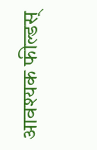आवश्यक फील्डस्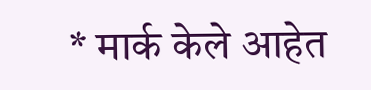* मार्क केले आहेत